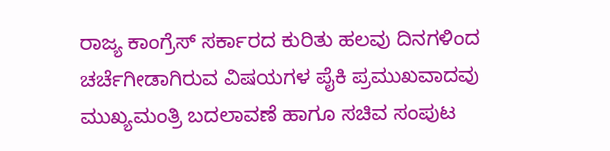ರಾಜ್ಯ ಕಾಂಗ್ರೆಸ್ ಸರ್ಕಾರದ ಕುರಿತು ಹಲವು ದಿನಗಳಿಂದ ಚರ್ಚೆಗೀಡಾಗಿರುವ ವಿಷಯಗಳ ಪೈಕಿ ಪ್ರಮುಖವಾದವು ಮುಖ್ಯಮಂತ್ರಿ ಬದಲಾವಣೆ ಹಾಗೂ ಸಚಿವ ಸಂಪುಟ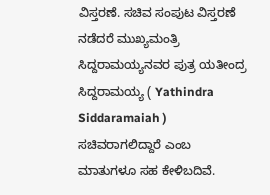ವಿಸ್ತರಣೆ. ಸಚಿವ ಸಂಪುಟ ವಿಸ್ತರಣೆ ನಡೆದರೆ ಮುಖ್ಯಮಂತ್ರಿ ಸಿದ್ದರಾಮಯ್ಯನವರ ಪುತ್ರ ಯತೀಂದ್ರ ಸಿದ್ದರಾಮಯ್ಯ ( Yathindra Siddaramaiah ) ಸಚಿವರಾಗಲಿದ್ದಾರೆ ಎಂಬ ಮಾತುಗಳೂ ಸಹ ಕೇಳಿಬದಿವೆ.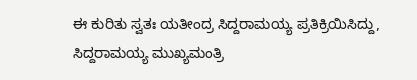ಈ ಕುರಿತು ಸ್ವತಃ ಯತೀಂದ್ರ ಸಿದ್ದರಾಮಯ್ಯ ಪ್ರತಿಕ್ರಿಯಿಸಿದ್ದು, ಸಿದ್ದರಾಮಯ್ಯ ಮುಖ್ಯಮಂತ್ರಿ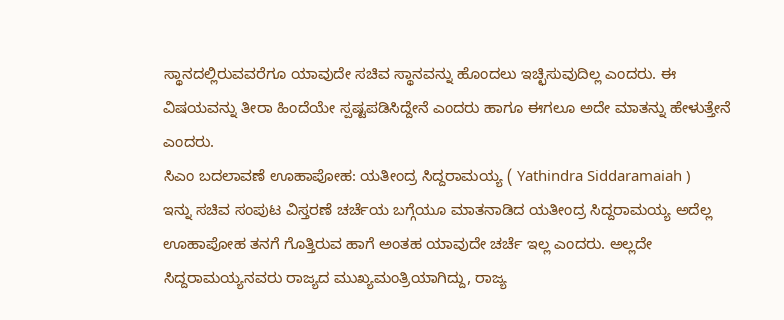ಸ್ಥಾನದಲ್ಲಿರುವವರೆಗೂ ಯಾವುದೇ ಸಚಿವ ಸ್ಥಾನವನ್ನು ಹೊಂದಲು ಇಚ್ಛಿಸುವುದಿಲ್ಲ ಎಂದರು. ಈ ವಿಷಯವನ್ನು ತೀರಾ ಹಿಂದೆಯೇ ಸ್ಪಷ್ಟಪಡಿಸಿದ್ದೇನೆ ಎಂದರು ಹಾಗೂ ಈಗಲೂ ಅದೇ ಮಾತನ್ನು ಹೇಳುತ್ತೇನೆ ಎಂದರು.
ಸಿಎಂ ಬದಲಾವಣೆ ಊಹಾಪೋಹ: ಯತೀಂದ್ರ ಸಿದ್ದರಾಮಯ್ಯ ( Yathindra Siddaramaiah )
ಇನ್ನು ಸಚಿವ ಸಂಪುಟ ವಿಸ್ತರಣೆ ಚರ್ಚೆಯ ಬಗ್ಗೆಯೂ ಮಾತನಾಡಿದ ಯತೀಂದ್ರ ಸಿದ್ದರಾಮಯ್ಯ ಅದೆಲ್ಲ ಊಹಾಪೋಹ ತನಗೆ ಗೊತ್ತಿರುವ ಹಾಗೆ ಅಂತಹ ಯಾವುದೇ ಚರ್ಚೆ ಇಲ್ಲ ಎಂದರು. ಅಲ್ಲದೇ ಸಿದ್ದರಾಮಯ್ಯನವರು ರಾಜ್ಯದ ಮುಖ್ಯಮಂತ್ರಿಯಾಗಿದ್ದು, ರಾಜ್ಯ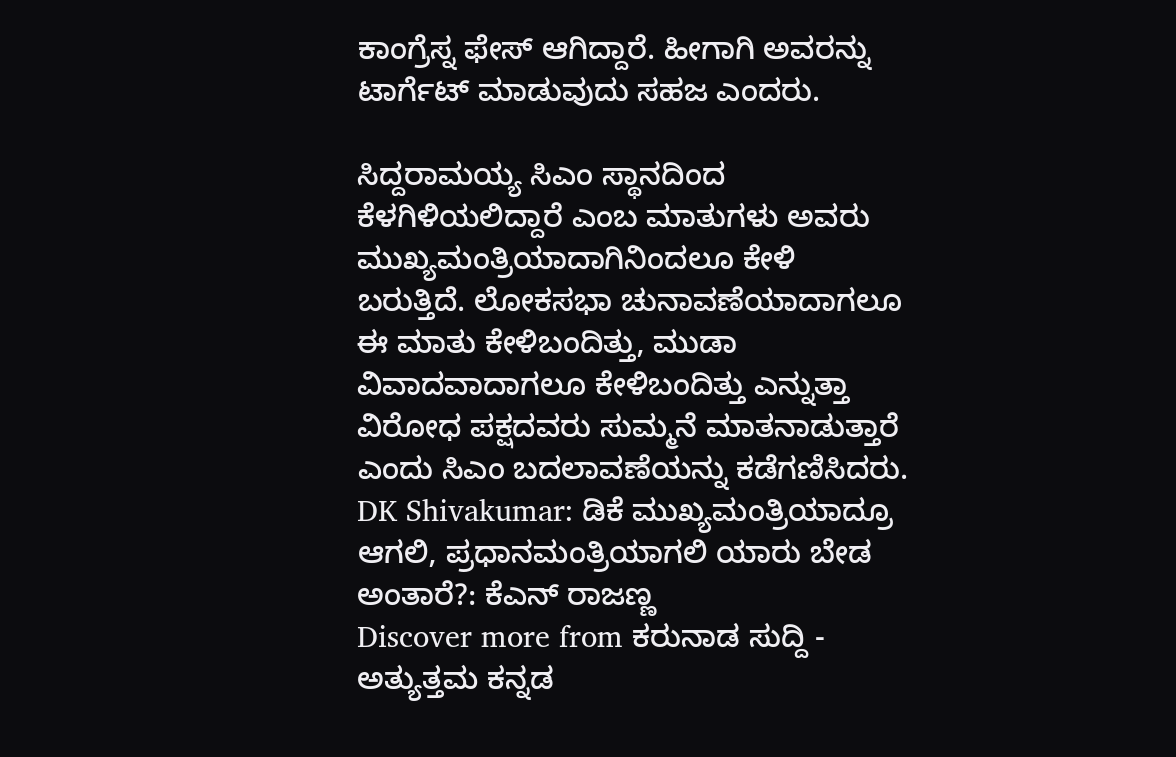ಕಾಂಗ್ರೆಸ್ನ ಫೇಸ್ ಆಗಿದ್ದಾರೆ. ಹೀಗಾಗಿ ಅವರನ್ನು ಟಾರ್ಗೆಟ್ ಮಾಡುವುದು ಸಹಜ ಎಂದರು.

ಸಿದ್ದರಾಮಯ್ಯ ಸಿಎಂ ಸ್ಥಾನದಿಂದ ಕೆಳಗಿಳಿಯಲಿದ್ದಾರೆ ಎಂಬ ಮಾತುಗಳು ಅವರು ಮುಖ್ಯಮಂತ್ರಿಯಾದಾಗಿನಿಂದಲೂ ಕೇಳಿ ಬರುತ್ತಿದೆ. ಲೋಕಸಭಾ ಚುನಾವಣೆಯಾದಾಗಲೂ ಈ ಮಾತು ಕೇಳಿಬಂದಿತ್ತು, ಮುಡಾ ವಿವಾದವಾದಾಗಲೂ ಕೇಳಿಬಂದಿತ್ತು ಎನ್ನುತ್ತಾ ವಿರೋಧ ಪಕ್ಷದವರು ಸುಮ್ಮನೆ ಮಾತನಾಡುತ್ತಾರೆ ಎಂದು ಸಿಎಂ ಬದಲಾವಣೆಯನ್ನು ಕಡೆಗಣಿಸಿದರು.
DK Shivakumar: ಡಿಕೆ ಮುಖ್ಯಮಂತ್ರಿಯಾದ್ರೂ ಆಗಲಿ, ಪ್ರಧಾನಮಂತ್ರಿಯಾಗಲಿ ಯಾರು ಬೇಡ ಅಂತಾರೆ?: ಕೆಎನ್ ರಾಜಣ್ಣ
Discover more from ಕರುನಾಡ ಸುದ್ದಿ - ಅತ್ಯುತ್ತಮ ಕನ್ನಡ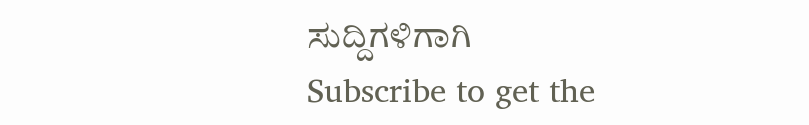ಸುದ್ದಿಗಳಿಗಾಗಿ
Subscribe to get the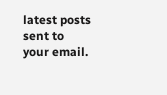latest posts sent to your email.